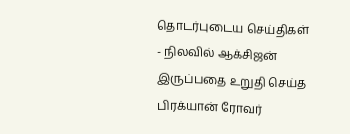தொடர்புடைய செய்திகள்
- நிலவில் ஆக்சிஜன் இருப்பதை உறுதி செய்த பிரக்யான் ரோவர்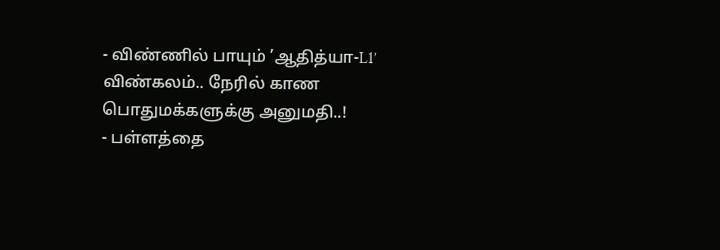- விண்ணில் பாயும் ’ஆதித்யா-L1’ விண்கலம்.. நேரில் காண பொதுமக்களுக்கு அனுமதி..!
- பள்ளத்தை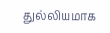துல்லியமாக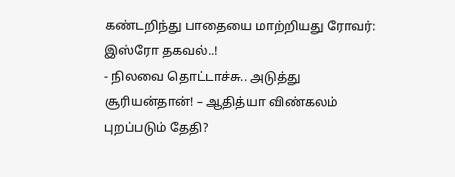கண்டறிந்து பாதையை மாற்றியது ரோவர்: இஸ்ரோ தகவல்..!
- நிலவை தொட்டாச்சு.. அடுத்து சூரியன்தான்! – ஆதித்யா விண்கலம் புறப்படும் தேதி?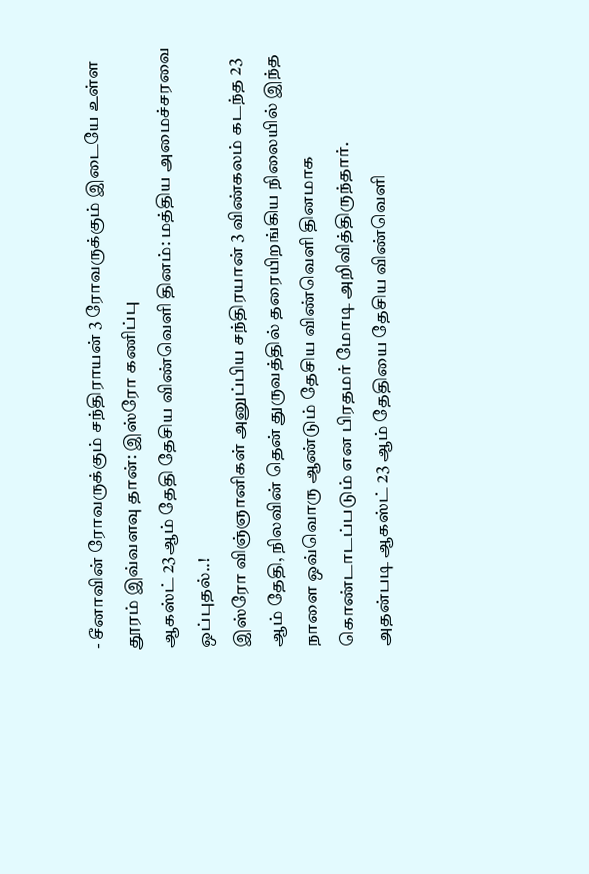- சீனாவின் ரோவருக்கும் சந்திராயன் 3 ரோவருக்கும் இடையே உள்ள தூரம் இவ்வளவு தான்: இஸ்ரோ கணிப்பு
ஆகஸ்ட் 23ஆம் தேதி தேசிய விண்வெளி தினம்: மத்திய அமைச்சரவை ஒப்புதல்..!
இஸ்ரோ விஞ்ஞானிகள் அனுப்பிய சந்திரயான் 3 விண்கலம் கடந்த 23 ஆம் தேதி, நிலவின் தென் துருவத்தில் தரையிறங்கிய நிலையில் இந்த நாளை ஒவ்வொரு ஆண்டும் தேசிய விண்வெளி தினமாக கொண்டாடப்படும் என பிரதமர் மோடி அறிவித்திருந்தார்.
அதன்படி ஆகஸ்ட் 23 ஆம் தேதியை தேசிய விண்வெளி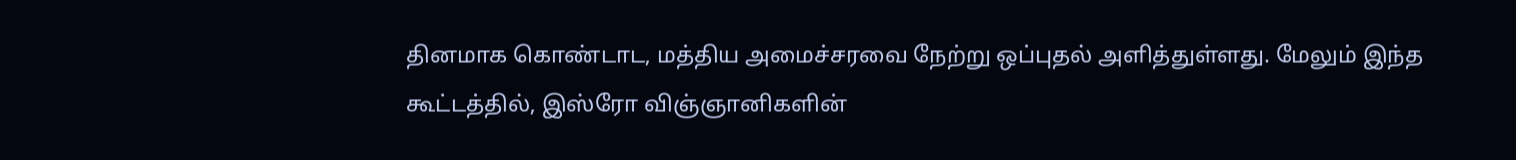தினமாக கொண்டாட, மத்திய அமைச்சரவை நேற்று ஒப்புதல் அளித்துள்ளது. மேலும் இந்த கூட்டத்தில், இஸ்ரோ விஞ்ஞானிகளின்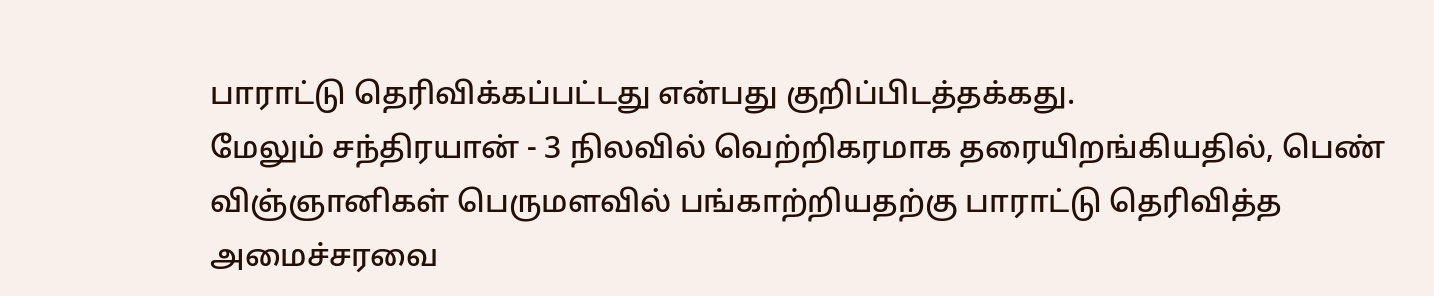பாராட்டு தெரிவிக்கப்பட்டது என்பது குறிப்பிடத்தக்கது.
மேலும் சந்திரயான் - 3 நிலவில் வெற்றிகரமாக தரையிறங்கியதில், பெண் விஞ்ஞானிகள் பெருமளவில் பங்காற்றியதற்கு பாராட்டு தெரிவித்த அமைச்சரவை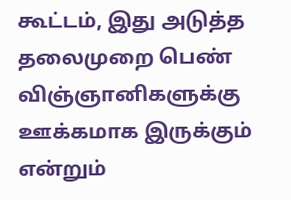கூட்டம், இது அடுத்த தலைமுறை பெண் விஞ்ஞானிகளுக்கு ஊக்கமாக இருக்கும் என்றும்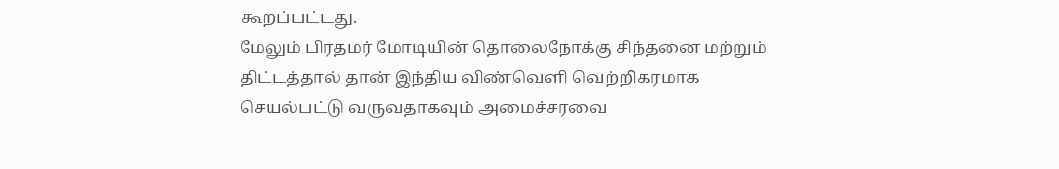கூறப்பட்டது.
மேலும் பிரதமர் மோடியின் தொலைநோக்கு சிந்தனை மற்றும் திட்டத்தால் தான் இந்திய விண்வெளி வெற்றிகரமாக செயல்பட்டு வருவதாகவும் அமைச்சரவை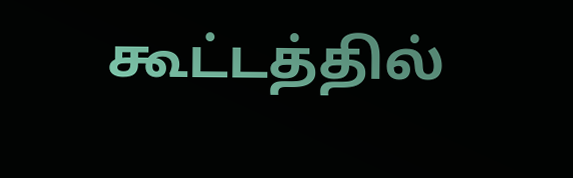கூட்டத்தில்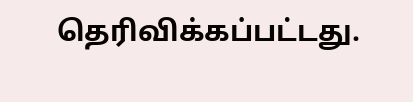தெரிவிக்கப்பட்டது.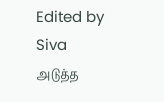Edited by Siva
அடுத்த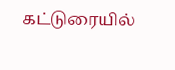கட்டுரையில்